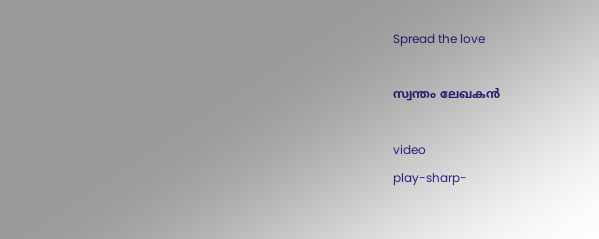Spread the love

സ്വന്തം ലേഖകൻ

video
play-sharp-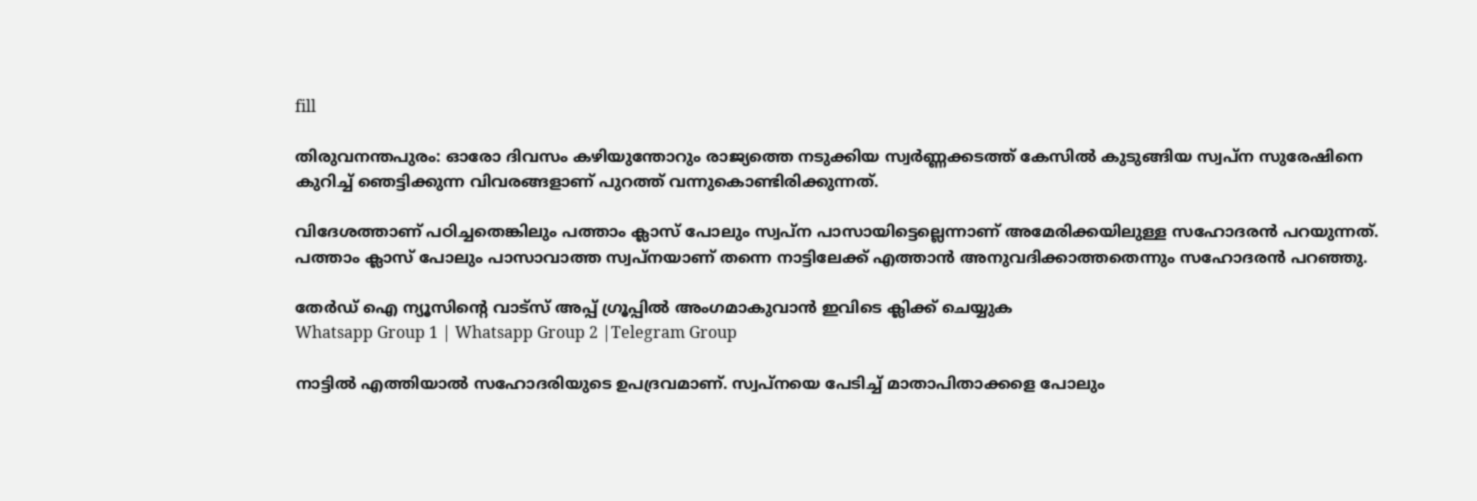fill

തിരുവനന്തപുരം: ഓരോ ദിവസം കഴിയുന്തോറും രാജ്യത്തെ നടുക്കിയ സ്വർണ്ണക്കടത്ത് കേസിൽ കുടുങ്ങിയ സ്വപ്‌ന സുരേഷിനെ കുറിച്ച് ഞെട്ടിക്കുന്ന വിവരങ്ങളാണ് പുറത്ത് വന്നുകൊണ്ടിരിക്കുന്നത്.

വിദേശത്താണ് പഠിച്ചതെങ്കിലും പത്താം ക്ലാസ് പോലും സ്വപ്‌ന പാസായിട്ടെല്ലെന്നാണ് അമേരിക്കയിലുള്ള സഹോദരൻ പറയുന്നത്. പത്താം ക്ലാസ് പോലും പാസാവാത്ത സ്വപ്‌നയാണ് തന്നെ നാട്ടിലേക്ക് എത്താൻ അനുവദിക്കാത്തതെന്നും സഹോദരൻ പറഞ്ഞു.

തേർഡ് ഐ ന്യൂസിന്റെ വാട്സ് അപ്പ് ഗ്രൂപ്പിൽ അംഗമാകുവാൻ ഇവിടെ ക്ലിക്ക് ചെയ്യുക
Whatsapp Group 1 | Whatsapp Group 2 |Telegram Group

നാട്ടിൽ എത്തിയാൽ സഹോദരിയുടെ ഉപദ്രവമാണ്. സ്വപ്നയെ പേടിച്ച് മാതാപിതാക്കളെ പോലും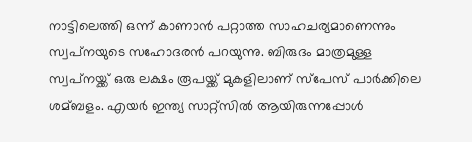നാട്ടിലെത്തി ഒന്ന് കാണാൻ പറ്റാത്ത സാഹചര്യമാണെന്നും സ്വപ്‌നയുടെ സഹോദരൻ പറയുന്നു. ബിരുദം മാത്രമുള്ള സ്വപ്‌നയ്ക്ക് ഒരു ലക്ഷം രൂപയ്ക്ക് മുകളിലാണ് സ്‌പേസ് പാർക്കിലെ ശമ്ബളം. എയർ ഇന്ത്യ സാറ്റ്‌സിൽ ആയിരുന്നപ്പോൾ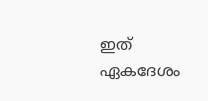ഇത് ഏകദേശം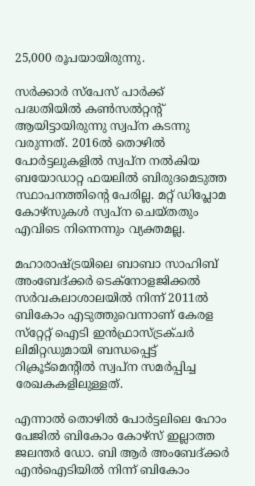25,000 രൂപയായിരുന്നു.

സർക്കാർ സ്‌പേസ് പാർക്ക് പദ്ധതിയിൽ കൺസൽറ്റന്റ് ആയിട്ടായിരുന്നു സ്വപ്‌ന കടന്നു വരുന്നത്. 2016ൽ തൊഴിൽ പോർട്ടലുകളിൽ സ്വപ്‌ന നൽകിയ ബയോഡാറ്റ ഫയലിൽ ബിരുദമെടുത്ത സ്ഥാപനത്തിന്റെ പേരില്ല. മറ്റ് ഡിപ്ലോമ കോഴ്‌സുകൾ സ്വപ്‌ന ചെയ്തതും എവിടെ നിന്നെന്നും വ്യക്തമല്ല.

മഹാരാഷ്ട്രയിലെ ബാബാ സാഹിബ് അംബേദ്ക്കർ ടെക്‌നോളജിക്കൽ സർവകലാശാലയിൽ നിന്ന് 2011ൽ ബികോം എടുത്തുവെന്നാണ് കേരള സ്‌റ്റേറ്റ് ഐടി ഇൻഫ്രാസ്ട്രക്ചർ ലിമിറ്റഡുമായി ബന്ധപ്പെട്ട് റിക്രൂട്‌മെന്റിൽ സ്വപ്‌ന സമർപ്പിച്ച രേഖകകളിലുള്ളത്.

എന്നാൽ തൊഴിൽ പോർട്ടലിലെ ഹോം പേജിൽ ബികോം കോഴ്‌സ് ഇല്ലാത്ത ജലന്തർ ഡോ. ബി ആർ അംബേദ്ക്കർ എൻഐടിയിൽ നിന്ന് ബികോം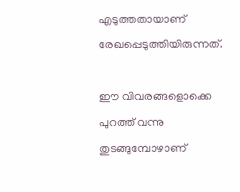എടുത്തതായാണ് രേഖപ്പെടുത്തിയിരുന്നത്.

ഈ വിവരങ്ങളൊക്കെ പുറത്ത് വന്നു തുടങ്ങുമ്പോഴാണ്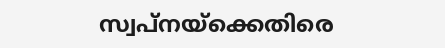സ്വപ്‌നയ്‌ക്കെതിരെ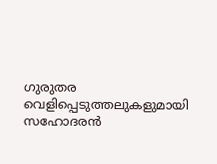ഗുരുതര വെളിപ്പെടുത്തലുകളുമായി സഹോദരൻ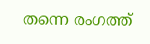തന്നെ രംഗത്ത്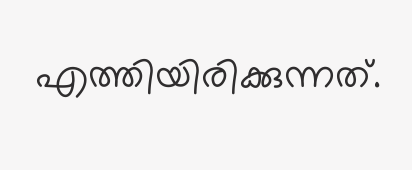എത്തിയിരിക്കുന്നത്.